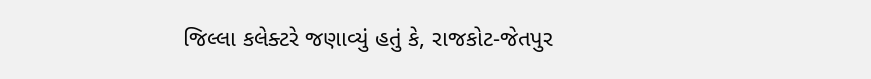જિલ્લા કલેક્ટરે જણાવ્યું હતું કે, રાજકોટ-જેતપુર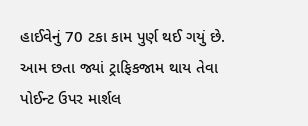હાઈવેનું 70 ટકા કામ પુર્ણ થઈ ગયું છે. આમ છતા જ્યાં ટ્રાફિકજામ થાય તેવા પોઈન્ટ ઉપર માર્શલ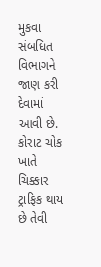મુકવા સંબધિત વિભાગને જાણ કરી દેવામાં આવી છે. કોરાટ ચોક ખાતે ચિક્કાર ટ્રાફિક થાય છે તેવી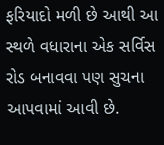ફરિયાદો મળી છે આથી આ સ્થળે વધારાના એક સર્વિસ રોડ બનાવવા પણ સુચના આપવામાં આવી છે.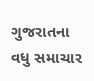ગુજરાતના વધુ સમાચાર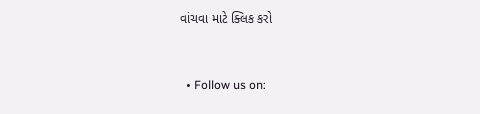વાંચવા માટે ક્લિક કરો


  • Follow us on: